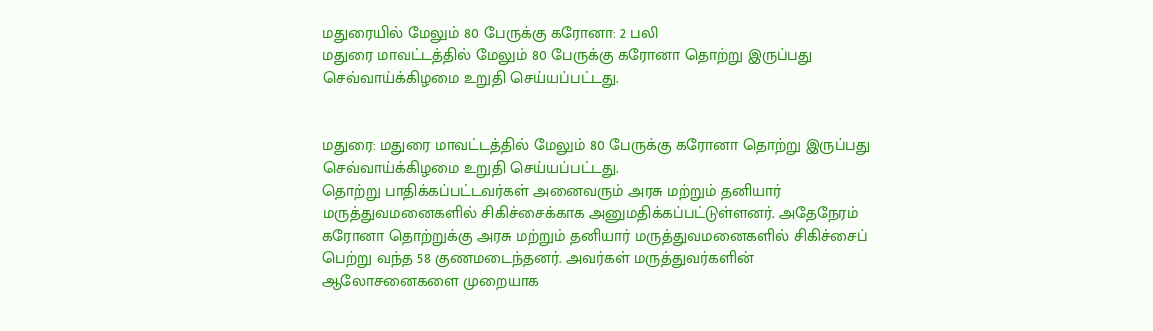மதுரையில் மேலும் 80 பேருக்கு கரோனா: 2 பலி
மதுரை மாவட்டத்தில் மேலும் 80 பேருக்கு கரோனா தொற்று இருப்பது செவ்வாய்க்கிழமை உறுதி செய்யப்பட்டது.


மதுரை: மதுரை மாவட்டத்தில் மேலும் 80 பேருக்கு கரோனா தொற்று இருப்பது செவ்வாய்க்கிழமை உறுதி செய்யப்பட்டது.
தொற்று பாதிக்கப்பட்டவர்கள் அனைவரும் அரசு மற்றும் தனியார் மருத்துவமனைகளில் சிகிச்சைக்காக அனுமதிக்கப்பட்டுள்ளனர். அதேநேரம் கரோனா தொற்றுக்கு அரசு மற்றும் தனியார் மருத்துவமனைகளில் சிகிச்சைப் பெற்று வந்த 58 குணமடைந்தனர். அவர்கள் மருத்துவர்களின் ஆலோசனைகளை முறையாக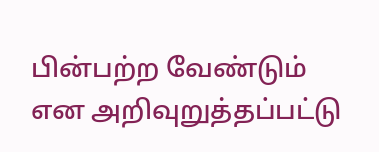பின்பற்ற வேண்டும் என அறிவுறுத்தப்பட்டு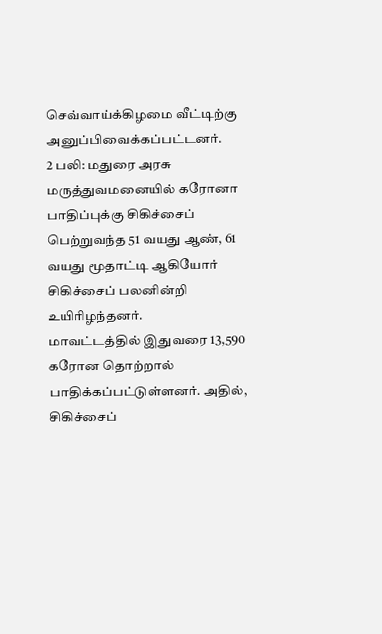செவ்வாய்க்கிழமை வீட்டிற்கு அனுப்பிவைக்கப்பட்டனர்.
2 பலி: மதுரை அரசு மருத்துவமனையில் கரோனா பாதிப்புக்கு சிகிச்சைப் பெற்றுவந்த 51 வயது ஆண், 61 வயது மூதாட்டி ஆகியோர் சிகிச்சைப் பலனின்றி உயிரிழந்தனர்.
மாவட்டத்தில் இதுவரை 13,590 கரோன தொற்றால் பாதிக்கப்பட்டுள்ளனர். அதில், சிகிச்சைப்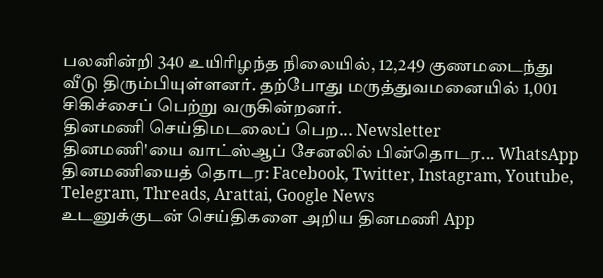பலனின்றி 340 உயிரிழந்த நிலையில், 12,249 குணமடைந்து வீடு திரும்பியுள்ளனர். தற்போது மருத்துவமனையில் 1,001 சிகிச்சைப் பெற்று வருகின்றனர்.
தினமணி செய்திமடலைப் பெற... Newsletter
தினமணி'யை வாட்ஸ்ஆப் சேனலில் பின்தொடர... WhatsApp
தினமணியைத் தொடர: Facebook, Twitter, Instagram, Youtube, Telegram, Threads, Arattai, Google News
உடனுக்குடன் செய்திகளை அறிய தினமணி App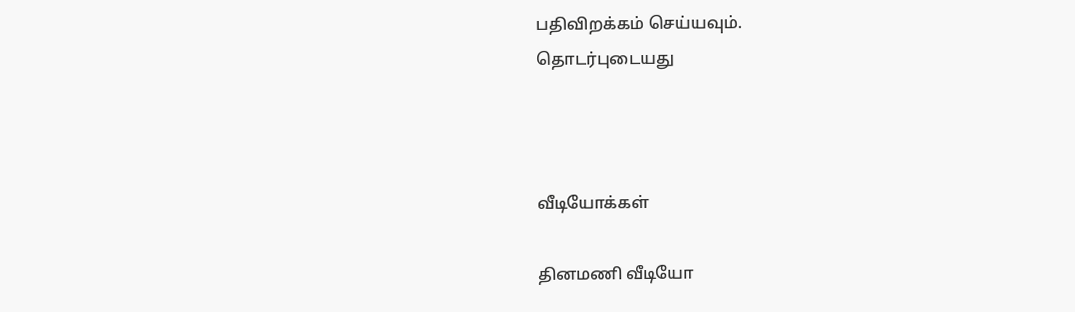பதிவிறக்கம் செய்யவும்.
தொடர்புடையது



வீடியோக்கள்

தினமணி வீடியோ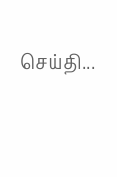செய்தி...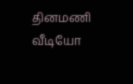தினமணி வீடியோ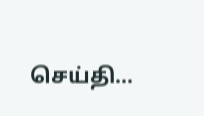செய்தி...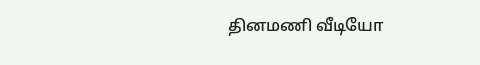தினமணி வீடியோ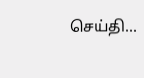செய்தி...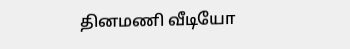தினமணி வீடியோ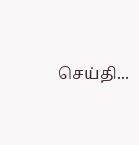செய்தி...